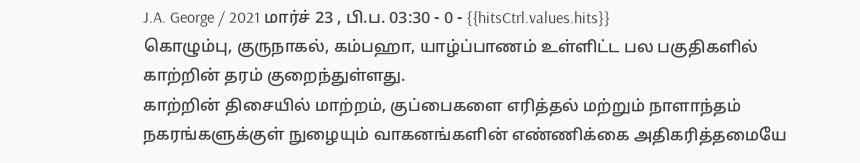J.A. George / 2021 மார்ச் 23 , பி.ப. 03:30 - 0 - {{hitsCtrl.values.hits}}
கொழும்பு, குருநாகல், கம்பஹா, யாழ்ப்பாணம் உள்ளிட்ட பல பகுதிகளில் காற்றின் தரம் குறைந்துள்ளது.
காற்றின் திசையில் மாற்றம், குப்பைகளை எரித்தல் மற்றும் நாளாந்தம் நகரங்களுக்குள் நுழையும் வாகனங்களின் எண்ணிக்கை அதிகரித்தமையே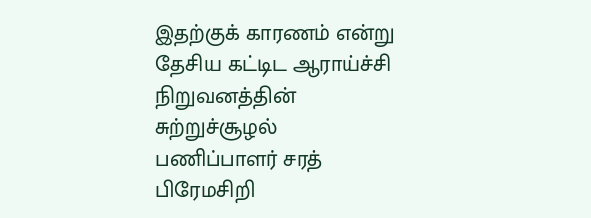இதற்குக் காரணம் என்று தேசிய கட்டிட ஆராய்ச்சி நிறுவனத்தின் சுற்றுச்சூழல் பணிப்பாளர் சரத் பிரேமசிறி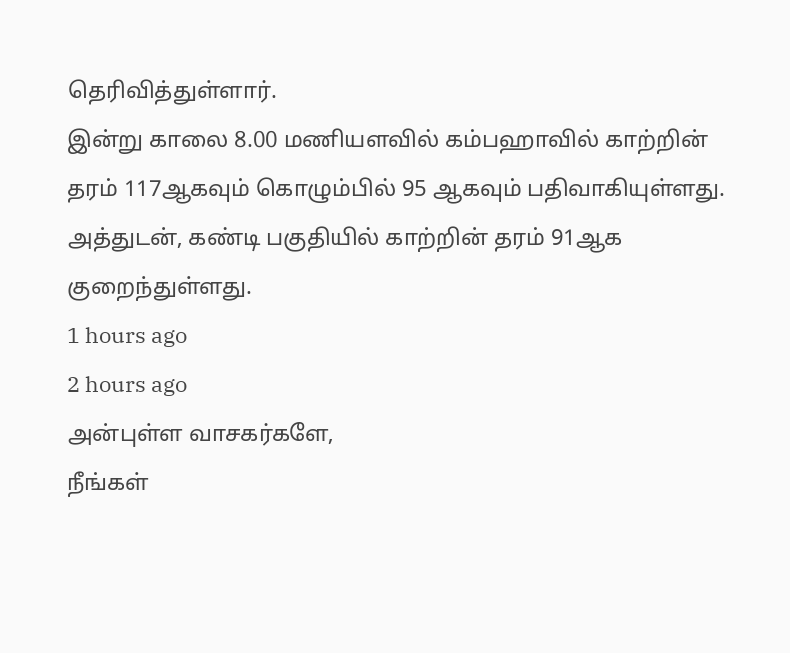தெரிவித்துள்ளார்.
இன்று காலை 8.00 மணியளவில் கம்பஹாவில் காற்றின் தரம் 117ஆகவும் கொழும்பில் 95 ஆகவும் பதிவாகியுள்ளது. அத்துடன், கண்டி பகுதியில் காற்றின் தரம் 91ஆக குறைந்துள்ளது.
1 hours ago
2 hours ago
அன்புள்ள வாசகர்களே,
நீங்கள்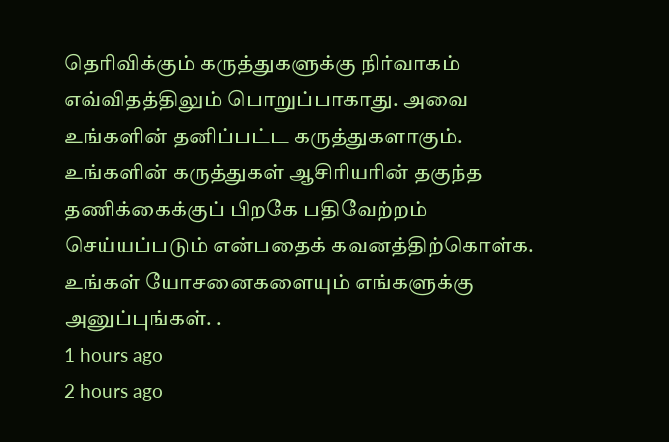தெரிவிக்கும் கருத்துகளுக்கு நிர்வாகம் எவ்விதத்திலும் பொறுப்பாகாது. அவை உங்களின் தனிப்பட்ட கருத்துகளாகும். உங்களின் கருத்துகள் ஆசிரியரின் தகுந்த தணிக்கைக்குப் பிறகே பதிவேற்றம் செய்யப்படும் என்பதைக் கவனத்திற்கொள்க. உங்கள் யோசனைகளையும் எங்களுக்கு அனுப்புங்கள். .
1 hours ago
2 hours ago